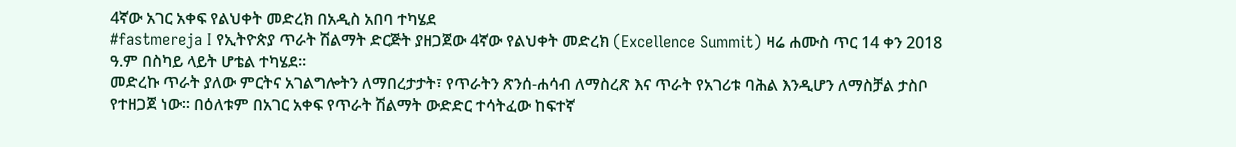4ኛው አገር አቀፍ የልህቀት መድረክ በአዲስ አበባ ተካሄደ
#fastmereja I የኢትዮጵያ ጥራት ሽልማት ድርጅት ያዘጋጀው 4ኛው የልህቀት መድረክ (Excellence Summit) ዛሬ ሐሙስ ጥር 14 ቀን 2018 ዓ.ም በስካይ ላይት ሆቴል ተካሄደ።
መድረኩ ጥራት ያለው ምርትና አገልግሎትን ለማበረታታት፣ የጥራትን ጽንሰ-ሐሳብ ለማስረጽ እና ጥራት የአገሪቱ ባሕል እንዲሆን ለማስቻል ታስቦ የተዘጋጀ ነው። በዕለቱም በአገር አቀፍ የጥራት ሽልማት ውድድር ተሳትፈው ከፍተኛ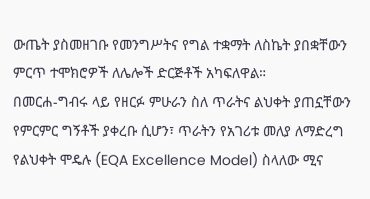ውጤት ያስመዘገቡ የመንግሥትና የግል ተቋማት ለስኬት ያበቋቸውን ምርጥ ተሞክሮዎች ለሌሎች ድርጅቶች አካፍለዋል።
በመርሐ-ግብሩ ላይ የዘርፉ ምሁራን ስለ ጥራትና ልህቀት ያጠኗቸውን የምርምር ግኝቶች ያቀረቡ ሲሆን፣ ጥራትን የአገሪቱ መለያ ለማድረግ የልህቀት ሞዴሉ (EQA Excellence Model) ስላለው ሚና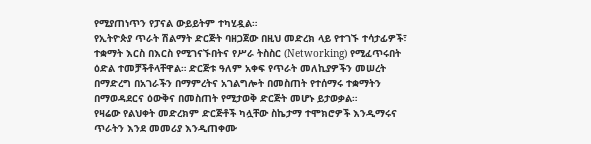የሚያጠነጥን የፓናል ውይይትም ተካሂዷል።
የኢትዮጵያ ጥራት ሽልማት ድርጅት ባዘጋጀው በዚህ መድረክ ላይ የተገኙ ተሳታፊዎች፣ ተቋማት እርስ በእርስ የሚገናኙበትና የሥራ ትስስር (Networking) የሚፈጥሩበት ዕድል ተመቻችቶላቸዋል። ድርጅቱ ዓለም አቀፍ የጥራት መለኪያዎችን መሠረት በማድረግ በአገራችን በማምረትና አገልግሎት በመስጠት የተሰማሩ ተቋማትን በማወዳደርና ዕውቅና በመስጠት የሚታወቅ ድርጅት መሆኑ ይታወቃል።
የዛሬው የልህቀት መድረክም ድርጅቶች ካሏቸው ስኬታማ ተሞክሮዎች እንዲማሩና ጥራትን እንደ መመሪያ እንዲጠቀሙ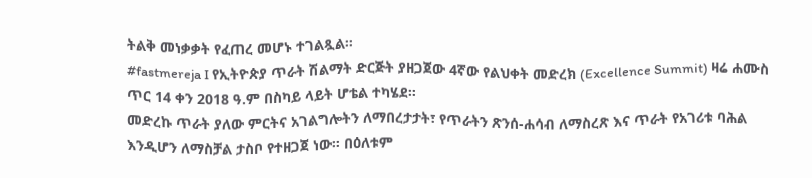ትልቅ መነቃቃት የፈጠረ መሆኑ ተገልጿል።
#fastmereja I የኢትዮጵያ ጥራት ሽልማት ድርጅት ያዘጋጀው 4ኛው የልህቀት መድረክ (Excellence Summit) ዛሬ ሐሙስ ጥር 14 ቀን 2018 ዓ.ም በስካይ ላይት ሆቴል ተካሄደ።
መድረኩ ጥራት ያለው ምርትና አገልግሎትን ለማበረታታት፣ የጥራትን ጽንሰ-ሐሳብ ለማስረጽ እና ጥራት የአገሪቱ ባሕል እንዲሆን ለማስቻል ታስቦ የተዘጋጀ ነው። በዕለቱም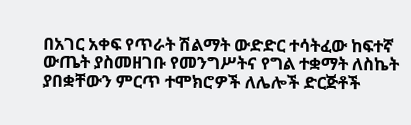በአገር አቀፍ የጥራት ሽልማት ውድድር ተሳትፈው ከፍተኛ ውጤት ያስመዘገቡ የመንግሥትና የግል ተቋማት ለስኬት ያበቋቸውን ምርጥ ተሞክሮዎች ለሌሎች ድርጅቶች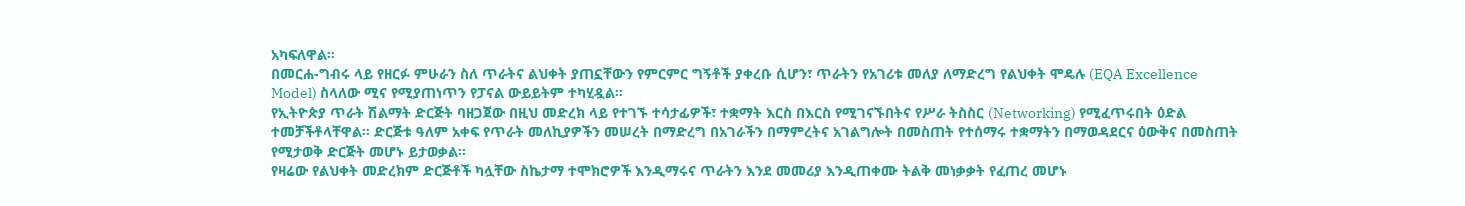አካፍለዋል።
በመርሐ-ግብሩ ላይ የዘርፉ ምሁራን ስለ ጥራትና ልህቀት ያጠኗቸውን የምርምር ግኝቶች ያቀረቡ ሲሆን፣ ጥራትን የአገሪቱ መለያ ለማድረግ የልህቀት ሞዴሉ (EQA Excellence Model) ስላለው ሚና የሚያጠነጥን የፓናል ውይይትም ተካሂዷል።
የኢትዮጵያ ጥራት ሽልማት ድርጅት ባዘጋጀው በዚህ መድረክ ላይ የተገኙ ተሳታፊዎች፣ ተቋማት እርስ በእርስ የሚገናኙበትና የሥራ ትስስር (Networking) የሚፈጥሩበት ዕድል ተመቻችቶላቸዋል። ድርጅቱ ዓለም አቀፍ የጥራት መለኪያዎችን መሠረት በማድረግ በአገራችን በማምረትና አገልግሎት በመስጠት የተሰማሩ ተቋማትን በማወዳደርና ዕውቅና በመስጠት የሚታወቅ ድርጅት መሆኑ ይታወቃል።
የዛሬው የልህቀት መድረክም ድርጅቶች ካሏቸው ስኬታማ ተሞክሮዎች እንዲማሩና ጥራትን እንደ መመሪያ እንዲጠቀሙ ትልቅ መነቃቃት የፈጠረ መሆኑ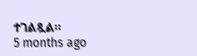ተገልጿል።
5 months ago